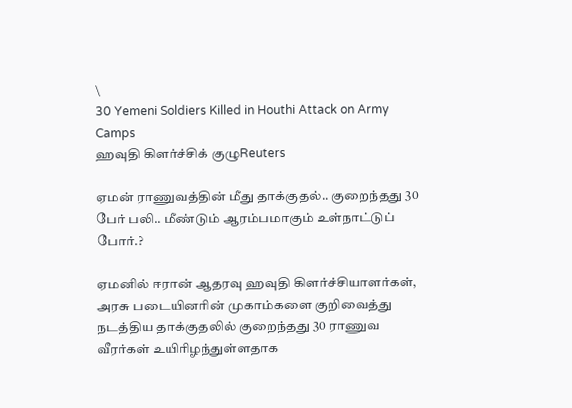\
30 Yemeni Soldiers Killed in Houthi Attack on Army Camps
ஹவுதி கிளர்ச்சிக் குழுReuters

ஏமன் ராணுவத்தின் மீது தாக்குதல்.. குறைந்தது 30 பேர் பலி.. மீண்டும் ஆரம்பமாகும் உள்நாட்டுப் போர்.?

ஏமனில் ஈரான் ஆதரவு ஹவுதி கிளர்ச்சியாளர்கள், அரசு படையினரின் முகாம்களை குறிவைத்து நடத்திய தாக்குதலில் குறைந்தது 30 ராணுவ வீரர்கள் உயிரிழந்துள்ளதாக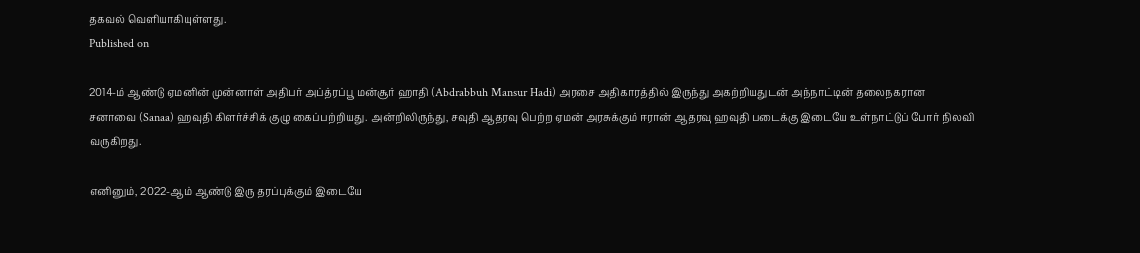தகவல் வெளியாகியுள்ளது.
Published on

2014-ம் ஆண்டு ஏமனின் முன்னாள் அதிபர் அப்த்ரப்பூ மன்சூர் ஹாதி (Abdrabbuh Mansur Hadi) அரசை அதிகாரத்தில் இருந்து அகற்றியதுடன் அந்நாட்டின் தலைநகரான சனாவை (Sanaa) ஹவுதி கிளர்ச்சிக் குழு கைப்பற்றியது. அன்றிலிருந்து, சவுதி ஆதரவு பெற்ற ஏமன் அரசுக்கும் ஈரான் ஆதரவு ஹவுதி படைக்கு இடையே உள்நாட்டுப் போர் நிலவி வருகிறது.

எனினும், 2022-ஆம் ஆண்டு இரு தரப்புக்கும் இடையே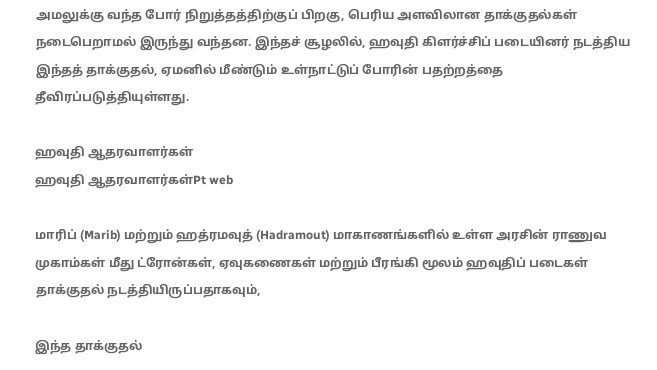அமலுக்கு வந்த போர் நிறுத்தத்திற்குப் பிறகு, பெரிய அளவிலான தாக்குதல்கள் நடைபெறாமல் இருந்து வந்தன. இந்தச் சூழலில், ஹவுதி கிளர்ச்சிப் படையினர் நடத்திய இந்தத் தாக்குதல், ஏமனில் மீண்டும் உள்நாட்டுப் போரின் பதற்றத்தை தீவிரப்படுத்தியுள்ளது.

ஹவுதி ஆதரவாளர்கள்
ஹவுதி ஆதரவாளர்கள்Pt web

மாரிப் (Marib) மற்றும் ஹத்ரமவுத் (Hadramout) மாகாணங்களில் உள்ள அரசின் ராணுவ முகாம்கள் மீது ட்ரோன்கள், ஏவுகணைகள் மற்றும் பீரங்கி மூலம் ஹவுதிப் படைகள் தாக்குதல் நடத்தியிருப்பதாகவும்,

இந்த தாக்குதல்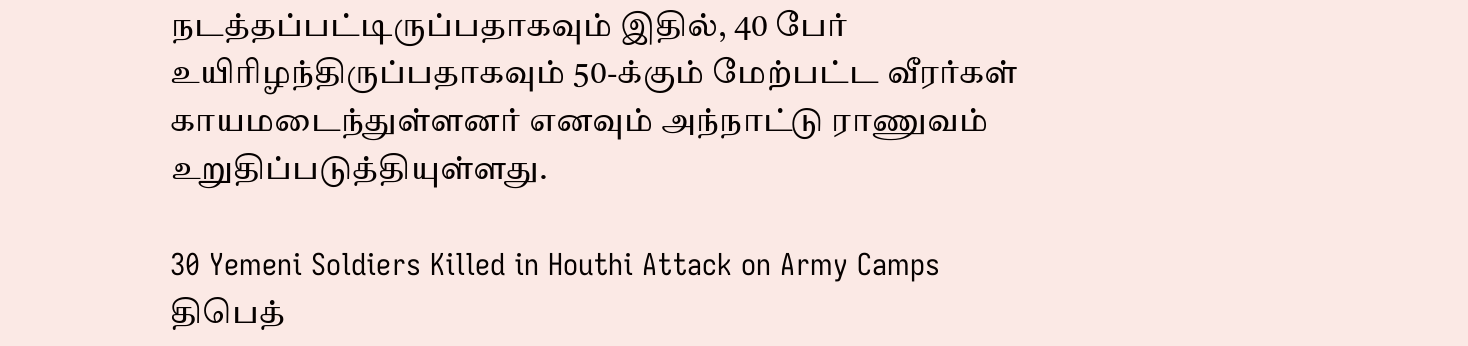நடத்தப்பட்டிருப்பதாகவும் இதில், 40 பேர் உயிரிழந்திருப்பதாகவும் 50-க்கும் மேற்பட்ட வீரர்கள் காயமடைந்துள்ளனர் எனவும் அந்நாட்டு ராணுவம் உறுதிப்படுத்தியுள்ளது.

30 Yemeni Soldiers Killed in Houthi Attack on Army Camps
திபெத்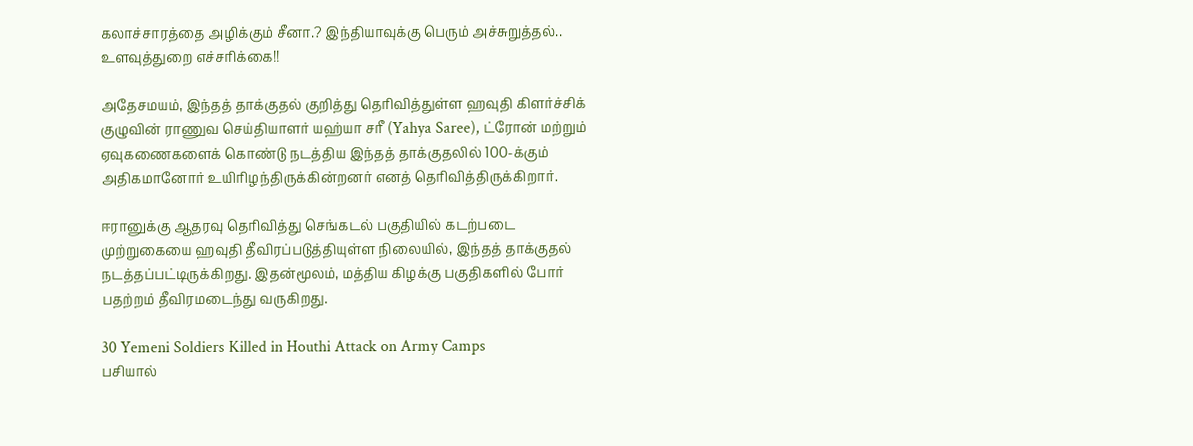கலாச்சாரத்தை அழிக்கும் சீனா.? இந்தியாவுக்கு பெரும் அச்சுறுத்தல்.. உளவுத்துறை எச்சரிக்கை!!

அதேசமயம், இந்தத் தாக்குதல் குறித்து தெரிவித்துள்ள ஹவுதி கிளர்ச்சிக் குழுவின் ராணுவ செய்தியாளர் யஹ்யா சரீ (Yahya Saree), ட்ரோன் மற்றும் ஏவுகணைகளைக் கொண்டு நடத்திய இந்தத் தாக்குதலில் 100-க்கும் அதிகமானோர் உயிரிழந்திருக்கின்றனர் எனத் தெரிவித்திருக்கிறார்.

ஈரானுக்கு ஆதரவு தெரிவித்து செங்கடல் பகுதியில் கடற்படை முற்றுகையை ஹவுதி தீவிரப்படுத்தியுள்ள நிலையில், இந்தத் தாக்குதல் நடத்தப்பட்டிருக்கிறது. இதன்மூலம், மத்திய கிழக்கு பகுதிகளில் போர் பதற்றம் தீவிரமடைந்து வருகிறது.

30 Yemeni Soldiers Killed in Houthi Attack on Army Camps
பசியால்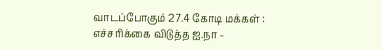வாடப்போகும் 27.4 கோடி மக்கள் : எச்சரிக்கை விடுத்த ஐ.நா -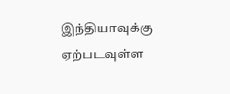இந்தியாவுக்கு ஏற்படவுள்ள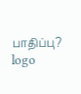பாதிப்பு?
logo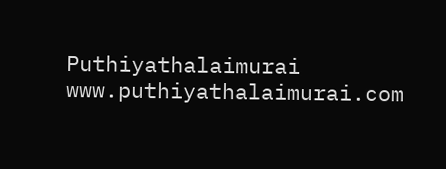Puthiyathalaimurai
www.puthiyathalaimurai.com